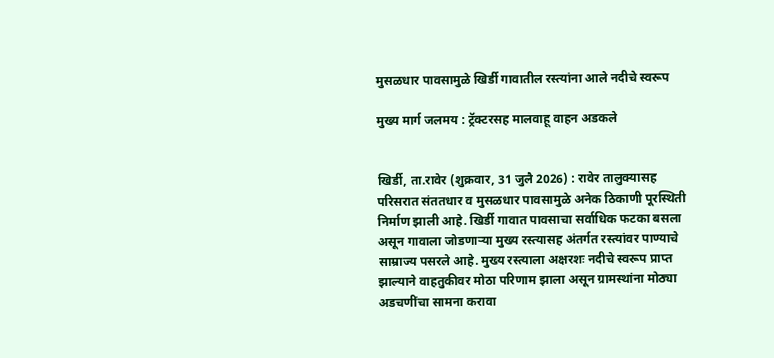मुसळधार पावसामुळे खिर्डी गावातील रस्त्यांना आले नदीचे स्वरूप

मुख्य मार्ग जलमय : ट्रॅक्टरसह मालवाहू वाहन अडकले


खिर्डी, ता.रावेर (शुक्रवार, 31 जुलै 2026) : रावेर तालुक्यासह परिसरात संततधार व मुसळधार पावसामुळे अनेक ठिकाणी पूरस्थिती निर्माण झाली आहे. खिर्डी गावात पावसाचा सर्वाधिक फटका बसला असून गावाला जोडणार्‍या मुख्य रस्त्यासह अंतर्गत रस्त्यांवर पाण्याचे साम्राज्य पसरले आहे. मुख्य रस्त्याला अक्षरशः नदीचे स्वरूप प्राप्त झाल्याने वाहतुकीवर मोठा परिणाम झाला असून ग्रामस्थांना मोठ्या अडचणींचा सामना करावा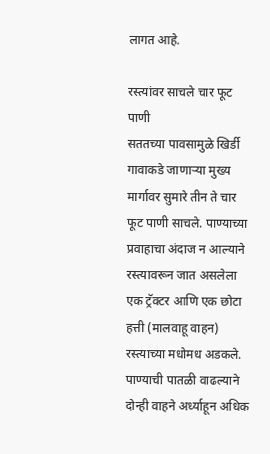लागत आहे.

रस्त्यांवर साचले चार फूट पाणी
सततच्या पावसामुळे खिर्डी गावाकडे जाणार्‍या मुख्य मार्गावर सुमारे तीन ते चार फूट पाणी साचले. पाण्याच्या प्रवाहाचा अंदाज न आल्याने रस्त्यावरून जात असलेला एक ट्रॅक्टर आणि एक छोटा हत्ती (मालवाहू वाहन) रस्त्याच्या मधोमध अडकले. पाण्याची पातळी वाढल्याने दोन्ही वाहने अर्ध्याहून अधिक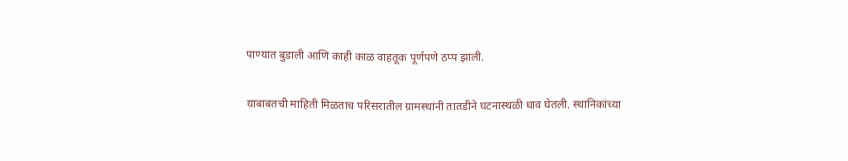पाण्यात बुडाली आणि काही काळ वाहतूक पूर्णपणे ठप्प झाली.

याबाबतची माहिती मिळताच परिसरातील ग्रामस्थांनी तातडीने घटनास्थळी धाव घेतली. स्थानिकांच्या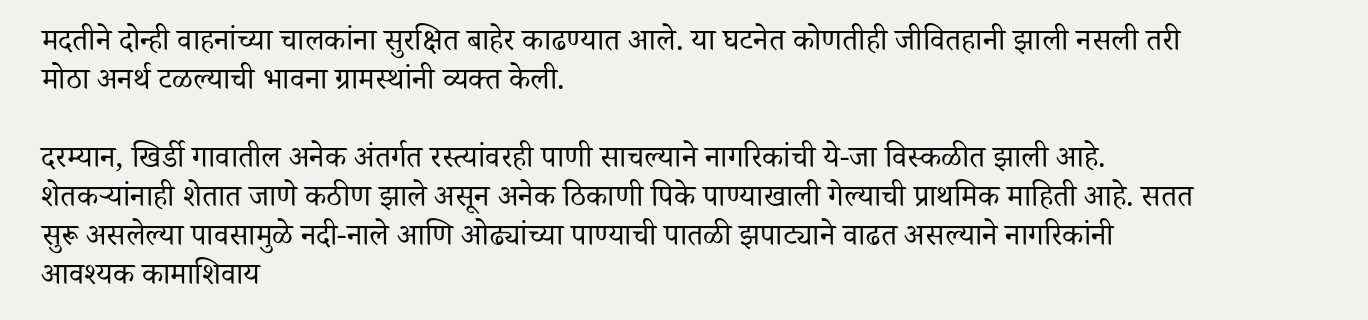मदतीने दोन्ही वाहनांच्या चालकांना सुरक्षित बाहेर काढण्यात आले. या घटनेत कोणतीही जीवितहानी झाली नसली तरी मोठा अनर्थ टळल्याची भावना ग्रामस्थांनी व्यक्त केली.

दरम्यान, खिर्डी गावातील अनेक अंतर्गत रस्त्यांवरही पाणी साचल्याने नागरिकांची ये-जा विस्कळीत झाली आहे. शेतकर्‍यांनाही शेतात जाणे कठीण झाले असून अनेक ठिकाणी पिके पाण्याखाली गेल्याची प्राथमिक माहिती आहे. सतत सुरू असलेल्या पावसामुळे नदी-नाले आणि ओढ्यांच्या पाण्याची पातळी झपाट्याने वाढत असल्याने नागरिकांनी आवश्यक कामाशिवाय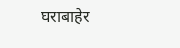घराबाहेर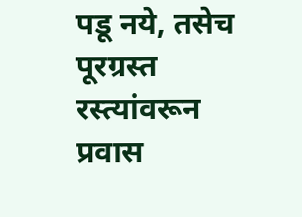पडू नये, तसेच पूरग्रस्त रस्त्यांवरून प्रवास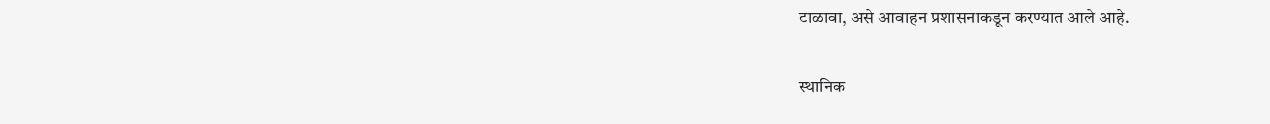टाळावा, असे आवाहन प्रशासनाकडून करण्यात आले आहे.

स्थानिक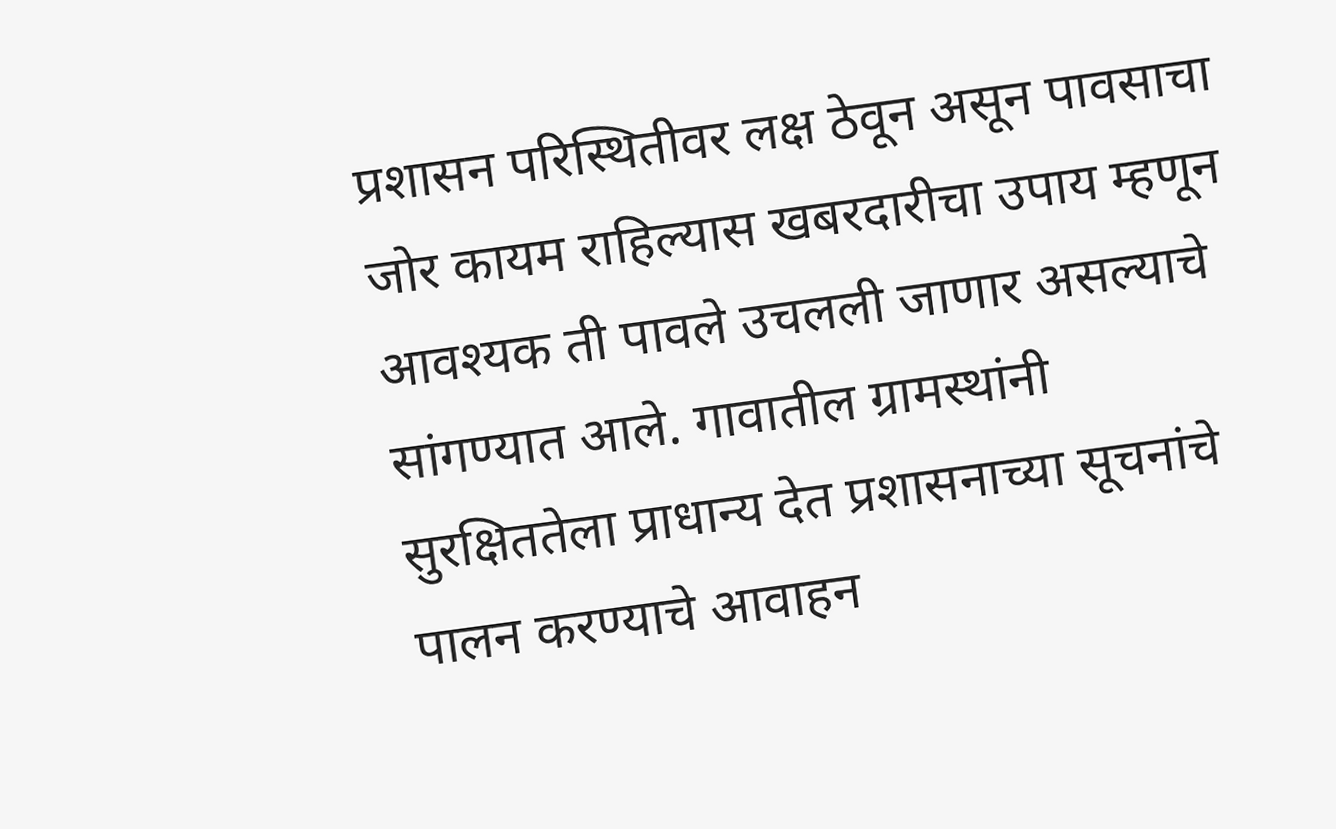प्रशासन परिस्थितीवर लक्ष ठेवून असून पावसाचा जोर कायम राहिल्यास खबरदारीचा उपाय म्हणून आवश्यक ती पावले उचलली जाणार असल्याचे सांगण्यात आले. गावातील ग्रामस्थांनी सुरक्षिततेला प्राधान्य देत प्रशासनाच्या सूचनांचे पालन करण्याचे आवाहन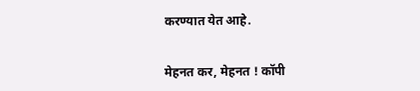करण्यात येत आहे.


मेहनत कर, मेहनत ! कॉपी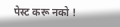पेस्ट करू नको !